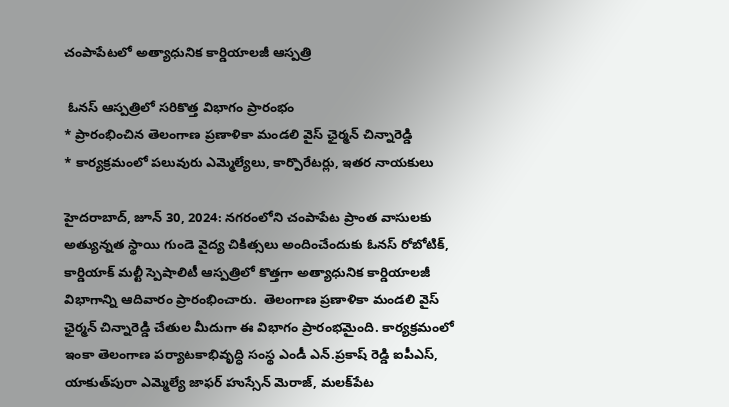చంపాపేట‌లో అత్యాధునిక కార్డియాల‌జీ ఆస్ప‌త్రి

 ఓనస్ ఆస్పత్రిలో స‌రికొత్త విభాగం ప్రారంభం
* ప్రారంభించిన తెలంగాణ ప్ర‌ణాళికా మండ‌లి వైస్ ఛైర్మ‌న్ చిన్నారెడ్డి
* కార్య‌క్ర‌మంలో ప‌లువురు ఎమ్మెల్యేలు, కార్పొరేట‌ర్లు, ఇత‌ర నాయ‌కులు

హైదరాబాద్, జూన్ 30, 2024: నగరంలోని చంపాపేట ప్రాంత వాసులకు అత్యున్న‌త స్థాయి గుండె వైద్య చికిత్సలు అందించేందుకు ఓనస్ రోబోటిక్, కార్డియాక్ మల్టీ స్పెషాలిటీ ఆస్పత్రిలో కొత్తగా అత్యాధునిక కార్డియాలజీ విభాగాన్ని ఆదివారం ప్రారంభించారు.  తెలంగాణ ప్ర‌ణాళికా మండ‌లి వైస్ ఛైర్మ‌న్ చిన్నారెడ్డి చేతుల మీదుగా ఈ విభాగం ప్రారంభ‌మైంది. కార్య‌క్ర‌మంలో ఇంకా తెలంగాణ ప‌ర్యాటకాభివృద్ధి సంస్థ ఎండీ ఎన్‌.ప్ర‌కాష్ రెడ్డి ఐపీఎస్‌, యాకుత్‌పురా ఎమ్మెల్యే జాఫ‌ర్ హుస్సేన్ మెరాజ్‌, మ‌ల‌క్‌పేట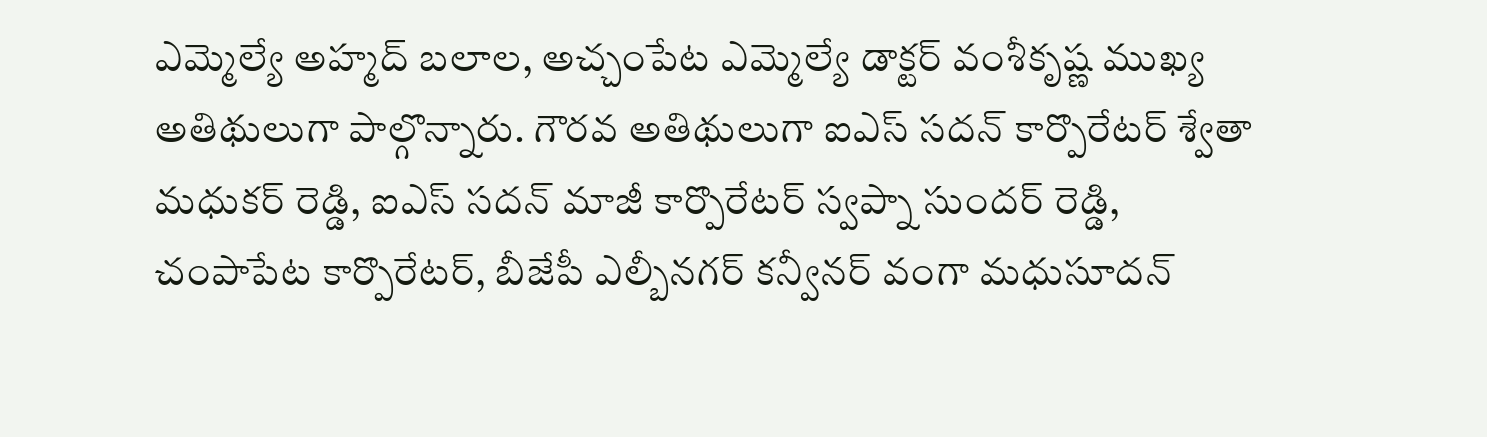ఎమ్మెల్యే అహ్మ‌ద్ బ‌లాల, అచ్చంపేట ఎమ్మెల్యే డాక్ట‌ర్ వంశీకృష్ణ ముఖ్య అతిథులుగా పాల్గొన్నారు. గౌర‌వ అతిథులుగా ఐఎస్ స‌ద‌న్ కార్పొరేట‌ర్ శ్వేతా మ‌ధుక‌ర్ రెడ్డి, ఐఎస్ స‌ద‌న్ మాజీ కార్పొరేట‌ర్ స్వ‌ప్నా సుంద‌ర్ రెడ్డి, చంపాపేట కార్పొరేట‌ర్, బీజేపీ ఎల్బీన‌గ‌ర్ క‌న్వీన‌ర్ వంగా మ‌ధుసూద‌న్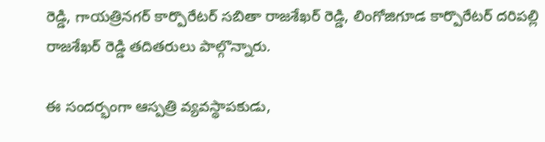రెడ్డి, గాయ‌త్రిన‌గ‌ర్ కార్పొరేట‌ర్ స‌బితా రాజ‌శేఖ‌ర్ రెడ్డి, లింగోజిగూడ కార్పొరేట‌ర్ ద‌రిప‌ల్లి రాజ‌శేఖ‌ర్ రెడ్డి త‌దిత‌రులు పాల్గొన్నారు.

ఈ సంద‌ర్భంగా ఆస్ప‌త్రి వ్య‌వ‌స్థాప‌కుడు,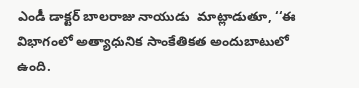ఎండీ డాక్ట‌ర్ బాల‌రాజు నాయుడు  మాట్లాడుతూ, ‘‘ఈ విభాగంలో అత్యాధునిక సాంకేతికత అందుబాటులో ఉంది.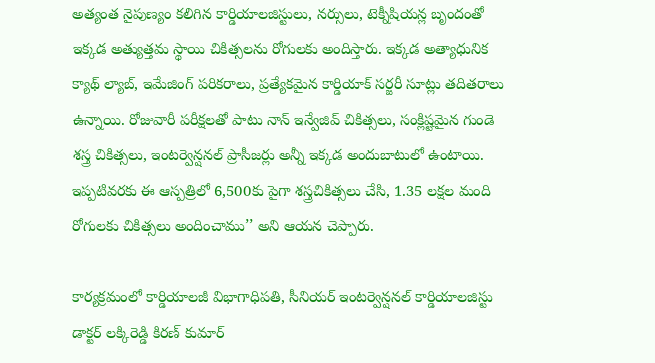అత్యంత నైపుణ్యం కలిగిన కార్డియాలజిస్టులు, నర్సులు, టెక్నీషియన్ల బృందంతో ఇక్కడ అత్యుత్తమ స్థాయి చికిత్సలను రోగులకు అందిస్తారు. ఇక్క‌డ అత్యాధునిక క్యాథ్ ల్యాబ్, ఇమేజింగ్ పరికరాలు, ప్రత్యేకమైన కార్డియాక్ సర్జరీ సూట్లు తదితరాలు ఉన్నాయి. రోజువారీ పరీక్షలతో పాటు నాన్ ఇన్వేజివ్ చికిత్సలు, సంక్లిష్టమైన గుండె శస్త్ర చికిత్సలు, ఇంటర్వెన్షనల్ ప్రాసీజర్లు అన్నీ ఇక్కడ అందుబాటులో ఉంటాయి. ఇప్ప‌టివ‌ర‌కు ఈ ఆస్ప‌త్రిలో 6,500కు పైగా శస్త్రచికిత్సలు చేసి, 1.35 ల‌క్ష‌ల మంది రోగులకు చికిత్సలు అందించాము’’ అని ఆయ‌న చెప్పారు.

కార్య‌క్ర‌మంలో కార్డియాలజీ విభాగాధిపతి, సీనియర్ ఇంటర్వెన్షనల్ కార్డియాలజిస్టు డాక్టర్ లక్కిరెడ్డి కిరణ్ కుమార్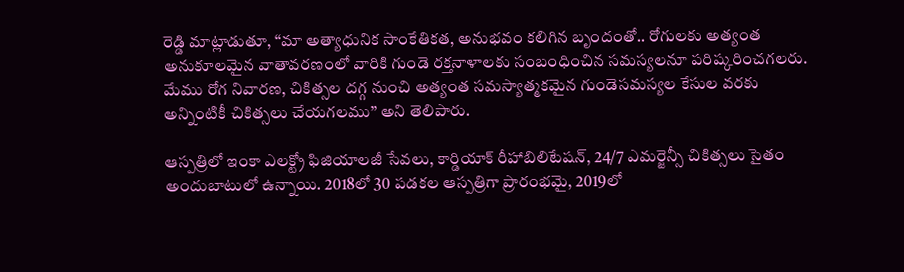రెడ్డి మాట్లాడుతూ, ‘‘మా అత్యాధునిక సాంకేతికత, అనుభవం కలిగిన బృందంతో.. రోగులకు అత్యంత అనుకూలమైన వాతావరణంలో వారికి గుండె రక్తనాళాలకు సంబంధించిన సమస్యలనూ పరిష్కరించగలరు. మేము రోగ నివారణ, చికిత్సల దగ్గ నుంచి అత్యంత సమస్యాత్మకమైన గుండెసమస్యల కేసుల వరకు అన్నింటికీ చికిత్సలు చేయగలము’’ అని తెలిపారు.

ఆస్ప‌త్రిలో ఇంకా ఎలక్ట్రో ఫిజియాలజీ సేవలు, కార్డియాక్ రీహాబిలిటేషన్, 24/7 ఎమర్జెన్సీ చికిత్సలు సైతం అందుబాటులో ఉన్నాయి. 2018లో 30 ప‌డ‌క‌ల ఆస్ప‌త్రిగా ప్రారంభ‌మై, 2019లో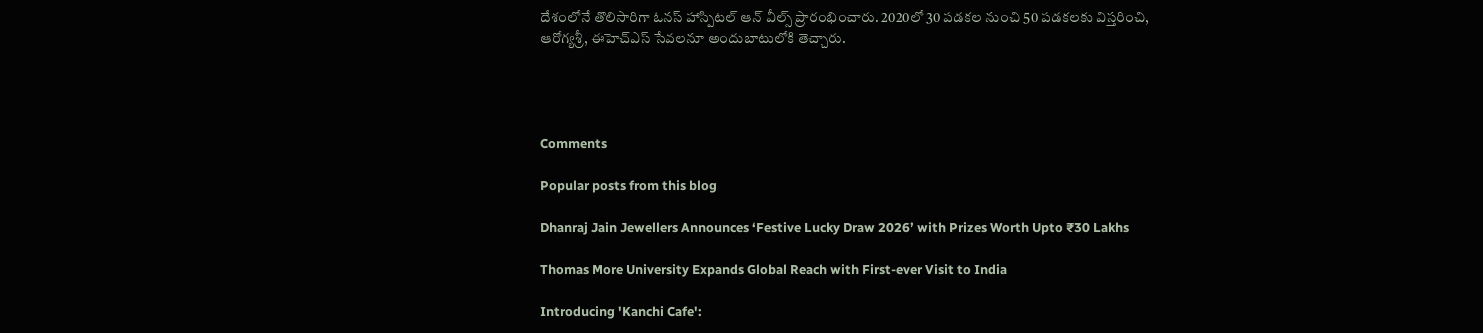దేశంలోనే తొలిసారిగా ఓనస్ హాస్పిటల్ ఆన్ వీల్స్ ప్రారంభించారు. 2020లో 30 పడకల నుంచి 50 పడకలకు విస్త‌రించి, ఆరోగ్యశ్రీ, ఈహెచ్ఎస్ సేవలనూ అందుబాటులోకి తెచ్చారు.




Comments

Popular posts from this blog

Dhanraj Jain Jewellers Announces ‘Festive Lucky Draw 2026’ with Prizes Worth Upto ₹30 Lakhs

Thomas More University Expands Global Reach with First-ever Visit to India

Introducing 'Kanchi Cafe':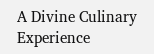A Divine Culinary Experience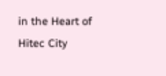in the Heart of Hitec City